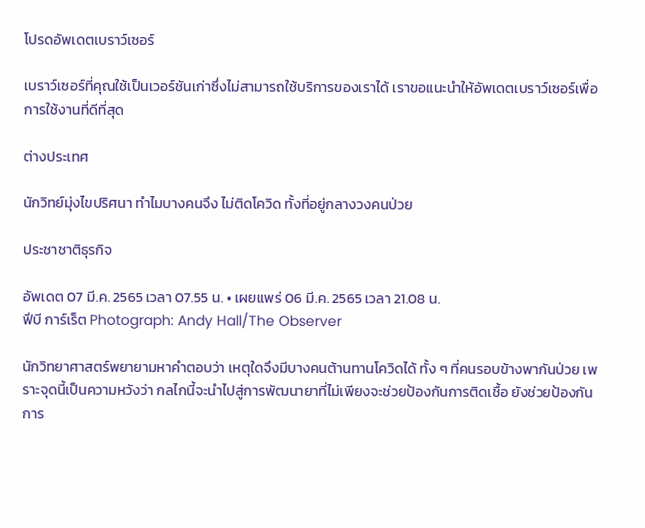โปรดอัพเดตเบราว์เซอร์

เบราว์เซอร์ที่คุณใช้เป็นเวอร์ชันเก่าซึ่งไม่สามารถใช้บริการของเราได้ เราขอแนะนำให้อัพเดตเบราว์เซอร์เพื่อการใช้งานที่ดีที่สุด

ต่างประเทศ

นักวิทย์มุ่งไขปริศนา ทำไมบางคนจึง ไม่ติดโควิด ทั้งที่อยู่กลางวงคนป่วย

ประชาชาติธุรกิจ

อัพเดต 07 มี.ค. 2565 เวลา 07.55 น. • เผยแพร่ 06 มี.ค. 2565 เวลา 21.08 น.
ฟีบี การ์เร็ต Photograph: Andy Hall/The Observer

นักวิทยาศาสตร์พยายามหาคำตอบว่า เหตุใดจึงมีบางคนต้านทานโควิดได้ ทั้ง ๆ ที่คนรอบข้างพากันป่วย เพราะจุดนี้เป็นความหวังว่า กลไกนี้จะนำไปสู่การพัฒนายาที่ไม่เพียงจะช่วยป้องกันการติดเชื้อ ยังช่วยป้องกันการ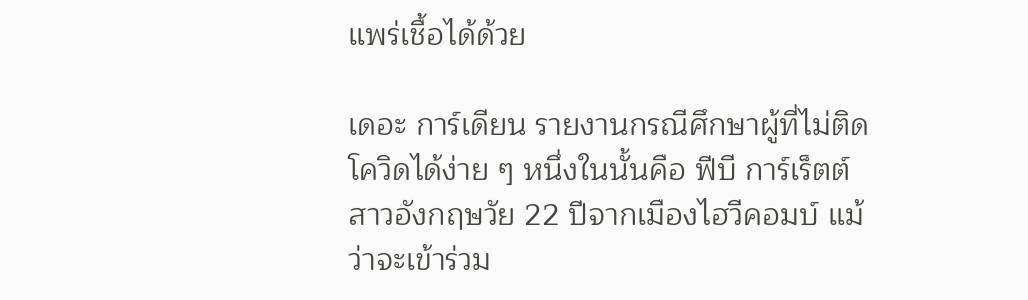แพร่เชื้อได้ด้วย

เดอะ การ์เดียน รายงานกรณีศึกษาผู้ที่ไม่ติดโควิดได้ง่าย ๆ หนึ่งในนั้นคือ ฟีบี การ์เร็ตต์ สาวอังกฤษวัย 22 ปีจากเมืองไฮวีคอมบ์ แม้ว่าจะเข้าร่วม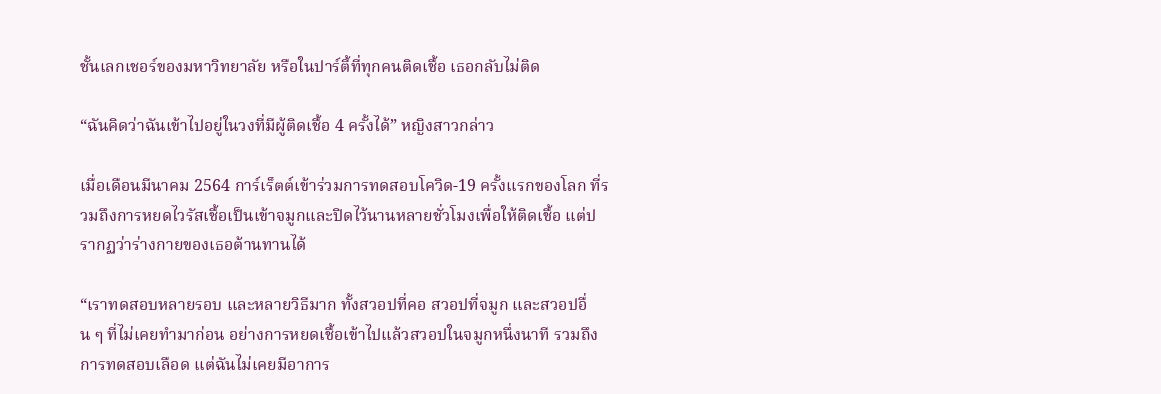ชั้นเลกเชอร์ของมหาวิทยาลัย หรือในปาร์ตี้ที่ทุกคนติดเชื้อ เธอกลับไม่ติด

“ฉันคิดว่าฉันเข้าไปอยู่ในวงที่มีผู้ติดเชื้อ 4 ครั้งได้” หญิงสาวกล่าว

เมื่อเดือนมีนาคม 2564 การ์เร็ตต์เข้าร่วมการทดสอบโควิด-19 ครั้งแรกของโลก ที่รวมถึงการหยดไวรัสเชื้อเป็นเข้าจมูกและปิดไว้นานหลายชั่วโมงเพื่อให้ติดเชื้อ แต่ปรากฏว่าร่างกายของเธอต้านทานได้

“เราทดสอบหลายรอบ และหลายวิธีมาก ทั้งสวอปที่คอ สวอปที่จมูก และสวอปอื่น ๆ ที่ไม่เคยทำมาก่อน อย่างการหยดเชื้อเข้าไปแล้วสวอปในจมูกหนึ่งนาที รวมถึงการทดสอบเลือด แต่ฉันไม่เคยมีอาการ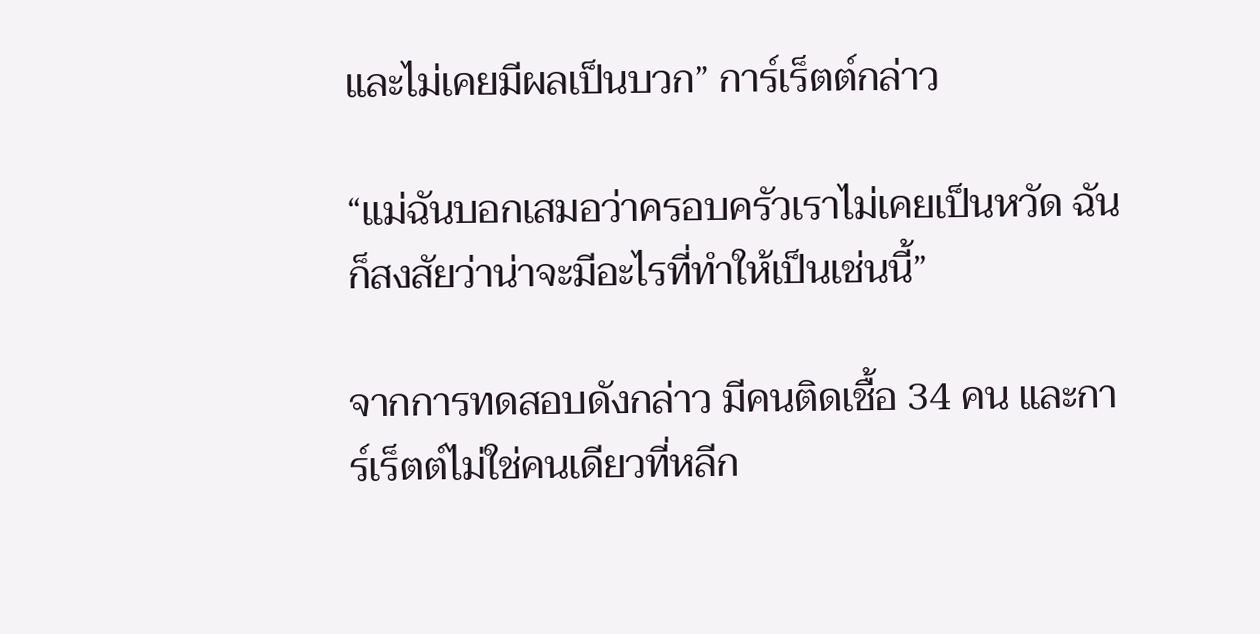และไม่เคยมีผลเป็นบวก” การ์เร็ตต์กล่าว

“แม่ฉันบอกเสมอว่าครอบครัวเราไม่เคยเป็นหวัด ฉันก็สงสัยว่าน่าจะมีอะไรที่ทำให้เป็นเช่นนี้”

จากการทดสอบดังกล่าว มีคนติดเชื้อ 34 คน และการ์เร็ตต์ไม่ใช่คนเดียวที่หลีก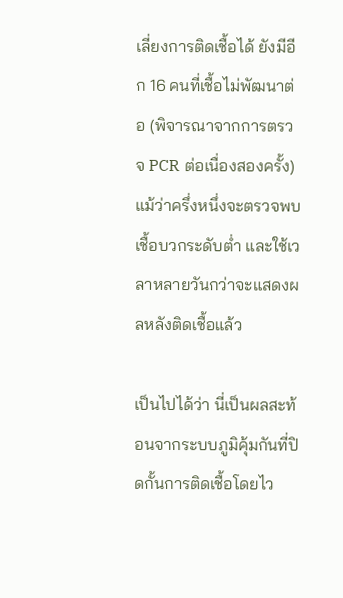เลี่ยงการติดเชื้อได้ ยังมีอีก 16 คนที่เชื้อไม่พัฒนาต่อ (พิจารณาจากการตรวจ PCR ต่อเนื่องสองครั้ง)แม้ว่าครึ่งหนึ่งจะตรวจพบเชื้อบวกระดับต่ำ และใช้เวลาหลายวันกว่าจะแสดงผลหลังติดเชื้อแล้ว

เป็นไปได้ว่า นี่เป็นผลสะท้อนจากระบบภูมิคุ้มกันที่ปิดกั้นการติดเชื้อโดยไว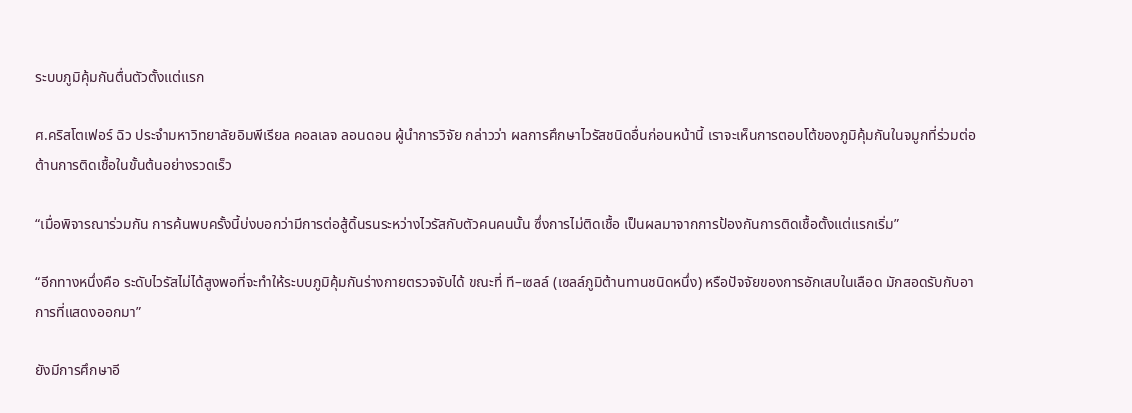ระบบภูมิคุ้มกันตื่นตัวตั้งแต่แรก

ศ.คริสโตเฟอร์ ฉิว ประจำมหาวิทยาลัยอิมพีเรียล คอลเลจ ลอนดอน ผู้นำการวิจัย กล่าวว่า ผลการศึกษาไวรัสชนิดอื่นก่อนหน้านี้ เราจะเห็นการตอบโต้ของภูมิคุ้มกันในจมูกที่ร่วมต่อต้านการติดเชื้อในขั้นต้นอย่างรวดเร็ว

“เมื่อพิจารณาร่วมกัน การค้นพบครั้งนี้บ่งบอกว่ามีการต่อสู้ดิ้นรนระหว่างไวรัสกับตัวคนคนนั้น ซึ่งการไม่ติดเชื้อ เป็นผลมาจากการป้องกันการติดเชื้อตั้งแต่แรกเริ่ม”

“อีกทางหนึ่งคือ ระดับไวรัสไม่ได้สูงพอที่จะทำให้ระบบภูมิคุ้มกันร่างกายตรวจจับได้ ขณะที่ ที–เซลล์ (เซลล์ภูมิต้านทานชนิดหนึ่ง) หรือปัจจัยของการอักเสบในเลือด มักสอดรับกับอาการที่แสดงออกมา”

ยังมีการศึกษาอี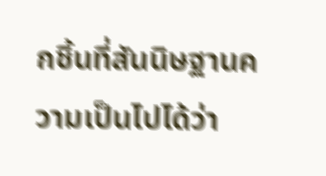กชิ้นที่สันนิษฐานความเป็นไปได้ว่า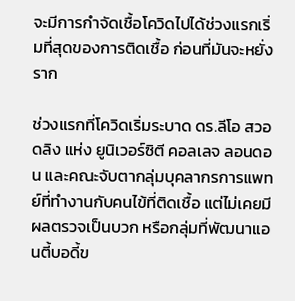จะมีการกำจัดเชื้อโควิดไปได้ช่วงแรกเริ่มที่สุดของการติดเชื้อ ก่อนที่มันจะหยั่งราก

ช่วงแรกที่โควิดเริ่มระบาด ดร.ลีโอ สวอดลิง แห่ง ยูนิเวอร์ซิตี คอลเลจ ลอนดอน และคณะจับตากลุ่มบุคลากรการแพทย์ที่ทำงานกับคนไข้ที่ติดเชื้อ แต่ไม่เคยมีผลตรวจเป็นบวก หรือกลุ่มที่พัฒนาแอนตี้บอดี้ข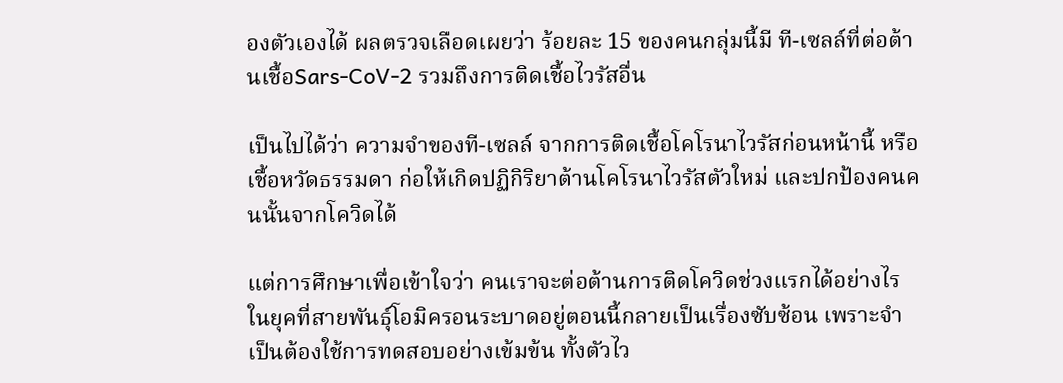องตัวเองได้ ผลตรวจเลือดเผยว่า ร้อยละ 15 ของคนกลุ่มนี้มี ที-เซลล์ที่ต่อต้านเชื้อSars-CoV-2 รวมถึงการติดเชื้อไวรัสอื่น

เป็นไปได้ว่า ความจำของที-เซลล์ จากการติดเชื้อโคโรนาไวรัสก่อนหน้านี้ หรือเชื้อหวัดธรรมดา ก่อให้เกิดปฏิกิริยาต้านโคโรนาไวรัสตัวใหม่ และปกป้องคนคนนั้นจากโควิดได้

แต่การศึกษาเพื่อเข้าใจว่า คนเราจะต่อต้านการติดโควิดช่วงแรกได้อย่างไร ในยุคที่สายพันธุ์โอมิครอนระบาดอยู่ตอนนี้กลายเป็นเรื่องซับซ้อน เพราะจำเป็นต้องใช้การทดสอบอย่างเข้มข้น ทั้งตัวไว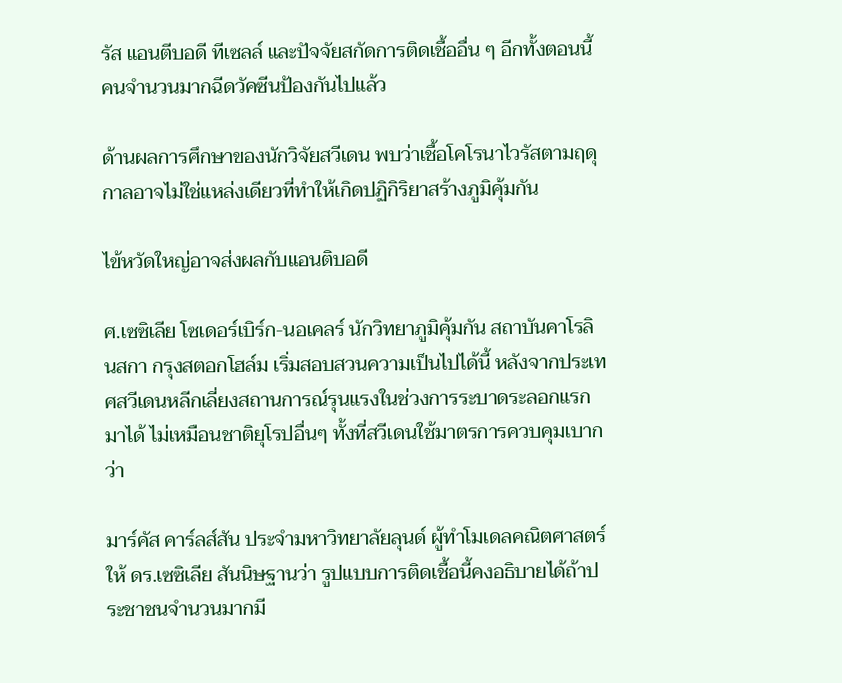รัส แอนตีบอดี ทีเซลล์ และปัจจัยสกัดการติดเชื้ออื่น ๆ อีกทั้งตอนนี้คนจำนวนมากฉีดวัคซีนป้องกันไปแล้ว

ด้านผลการศึกษาของนักวิจัยสวีเดน พบว่าเชื้อโคโรนาไวรัสตามฤดุกาลอาจไม่ใช่แหล่งเดียวที่ทำให้เกิดปฏิกิริยาสร้างภูมิคุ้มกัน

ไข้หวัดใหญ่อาจส่งผลกับแอนติบอดี

ศ.เซซิเลีย โซเดอร์เบิร์ก-นอเคลร์ นักวิทยาภูมิคุ้มกัน สถาบันคาโรลินสกา กรุงสตอกโฮล์ม เริ่มสอบสวนความเป็นไปได้นี้ หลังจากประเทศสวีเดนหลีกเลี่ยงสถานการณ์รุนแรงในช่วงการระบาดระลอกแรกมาได้ ไม่เหมือนชาติยุโรปอื่นๆ ทั้งที่สวีเดนใช้มาตรการควบคุมเบากว่า

มาร์คัส คาร์ลส์สัน ประจำมหาวิทยาลัยลุนด์ ผู้ทำโมเดลคณิตศาสตร์ให้ ดร.เซซิเลีย สันนิษฐานว่า รูปแบบการติดเชื้อนี้คงอธิบายได้ถ้าประชาชนจำนวนมากมี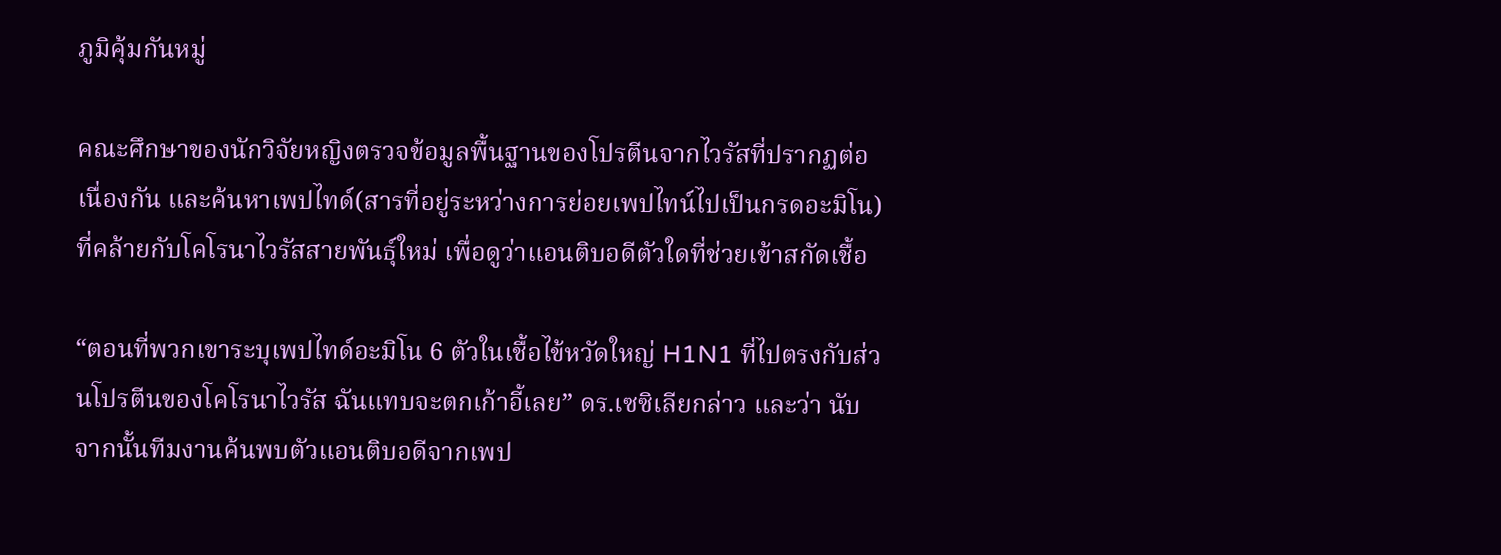ภูมิคุ้มกันหมู่

คณะศึกษาของนักวิจัยหญิงตรวจข้อมูลพื้นฐานของโปรตีนจากไวรัสที่ปรากฏต่อเนื่องกัน และค้นหาเพปไทด์(สารที่อยู่ระหว่างการย่อยเพปไทน์ไปเป็นกรดอะมิโน) ที่คล้ายกับโคโรนาไวรัสสายพันธุ์ใหม่ เพื่อดูว่าแอนติบอดีตัวใดที่ช่วยเข้าสกัดเชื้อ

“ตอนที่พวกเขาระบุเพปไทด์อะมิโน 6 ตัวในเชื้อไข้หวัดใหญ่ H1N1 ที่ไปตรงกับส่วนโปรตีนของโคโรนาไวรัส ฉันแทบจะตกเก้าอี้เลย” ดร.เซซิเลียกล่าว และว่า นับจากนั้นทีมงานค้นพบตัวแอนติบอดีจากเพป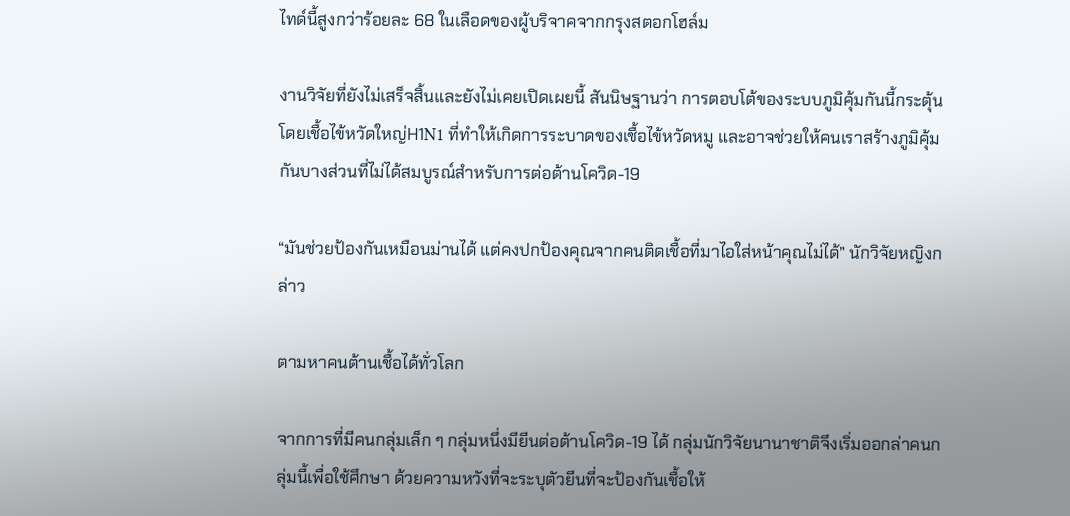ไทด์นี้สูงกว่าร้อยละ 68 ในเลือดของผู้บริจาคจากกรุงสตอกโฮล์ม

งานวิจัยที่ยังไม่เสร็จสิ้นและยังไม่เคยเปิดเผยนี้ สันนิษฐานว่า การตอบโต้ของระบบภูมิคุ้มกันนี้กระตุ้นโดยเชื้อไข้หวัดใหญ่H1N1 ที่ทำให้เกิดการระบาดของเชื้อไข้หวัดหมู และอาจช่วยให้คนเราสร้างภูมิคุ้มกันบางส่วนที่ไม่ได้สมบูรณ์สำหรับการต่อต้านโควิด-19

“มันช่วยป้องกันเหมือนม่านได้ แต่คงปกป้องคุณจากคนติดเชื้อที่มาไอใส่หน้าคุณไม่ได้” นักวิจัยหญิงกล่าว

ตามหาคนต้านเชื้อได้ทั่วโลก

จากการที่มีคนกลุ่มเล็ก ๆ กลุ่มหนึ่งมียีนต่อต้านโควิด-19 ได้ กลุ่มนักวิจัยนานาชาติจึงเริ่มออกล่าคนกลุ่มนี้เพื่อใช้ศึกษา ด้วยความหวังที่จะระบุตัวยีนที่จะป้องกันเชื้อให้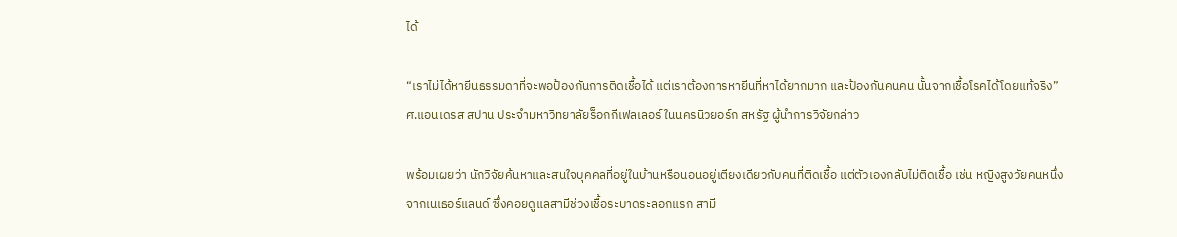ได้

“เราไม่ได้หายีนธรรมดาที่จะพอป้องกันการติดเชื้อได้ แต่เราต้องการหายีนที่หาได้ยากมาก และป้องกันคนคน นั้นจากเชื้อโรคได้โดยแท้จริง” ศ.แอนเดรส สปาน ประจำมหาวิทยาลัยร็อกกีเฟลเลอร์ ในนครนิวยอร์ก สหรัฐ ผู้นำการวิจัยกล่าว

พร้อมเผยว่า นักวิจัยค้นหาและสนใจบุคคลที่อยู่ในบ้านหรือนอนอยู่เตียงเดียวกับคนที่ติดเชื้อ แต่ตัวเองกลับไม่ติดเชื้อ เช่น หญิงสูงวัยคนหนึ่งจากเนเธอร์แลนด์ ซึ่งคอยดูแลสามีช่วงเชื้อระบาดระลอกแรก สามี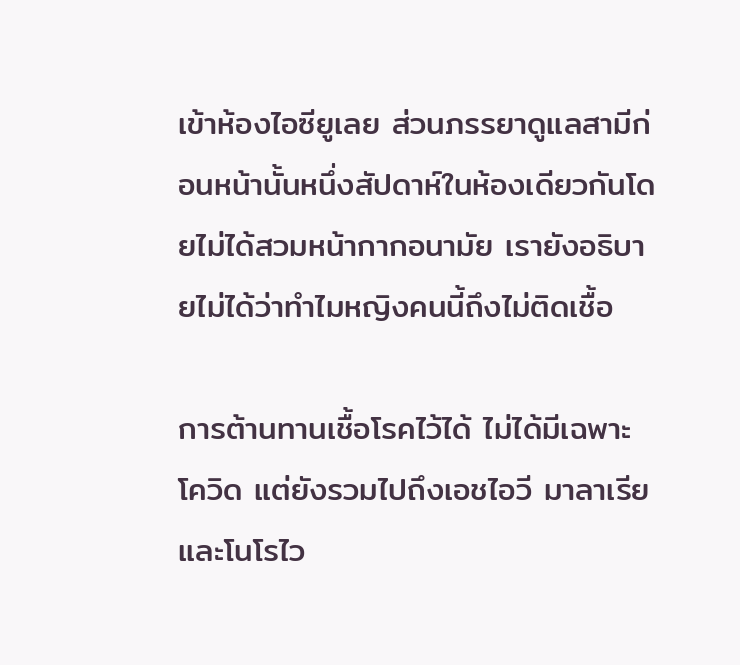เข้าห้องไอซียูเลย ส่วนภรรยาดูแลสามีก่อนหน้านั้นหนึ่งสัปดาห์ในห้องเดียวกันโดยไม่ได้สวมหน้ากากอนามัย เรายังอธิบายไม่ได้ว่าทำไมหญิงคนนี้ถึงไม่ติดเชื้อ

การต้านทานเชื้อโรคไว้ได้ ไม่ได้มีเฉพาะโควิด แต่ยังรวมไปถึงเอชไอวี มาลาเรีย และโนโรไว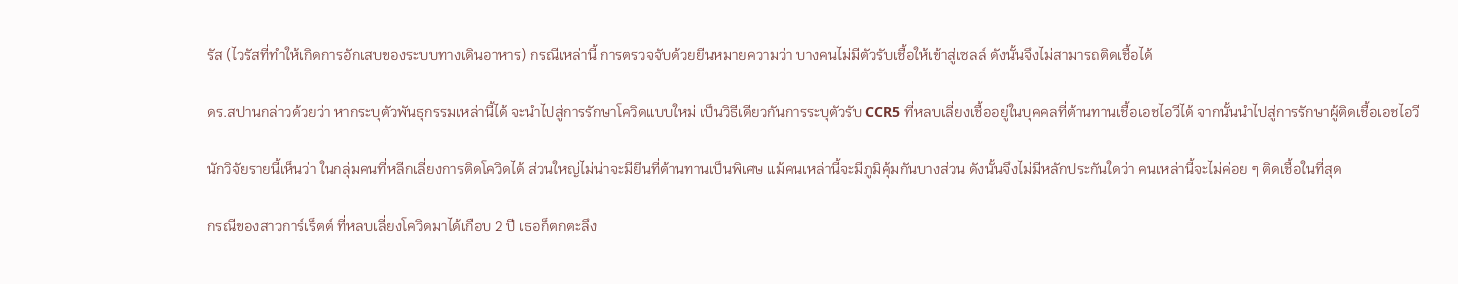รัส (ไวรัสที่ทำให้เกิดการอักเสบของระบบทางเดินอาหาร) กรณีเหล่านี้ การตรวจจับด้วยยีนหมายความว่า บางคนไม่มีตัวรับเชื้อให้เข้าสู่เซลล์ ดังนั้นจึงไม่สามารถติดเชื้อได้

ดร.สปานกล่าวด้วยว่า หากระบุตัวพันธุกรรมเหล่านี้ได้ จะนำไปสู่การรักษาโควิดแบบใหม่ เป็นวิธีเดียวกันการระบุตัวรับ CCR5 ที่หลบเลี่ยงเชื้ออยู่ในบุคคลที่ต้านทานเชื้อเอชไอวีได้ จากนั้นนำไปสู่การรักษาผู้ติดเชื้อเอชไอวี

นักวิจัยรายนี้เห็นว่า ในกลุ่มคนที่หลีกเลี่ยงการติดโควิดได้ ส่วนใหญ่ไม่น่าจะมียีนที่ต้านทานเป็นพิเศษ แม้คนเหล่านี้จะมีภูมิคุ้มกันบางส่วน ดังนั้นจึงไม่มีหลักประกันใดว่า คนเหล่านี้จะไม่ค่อย ๆ ติดเชื้อในที่สุด

กรณีของสาวการ์เร็ตต์ ที่หลบเลี่ยงโควิดมาได้เกือบ 2 ปี เธอก็ตกตะลึง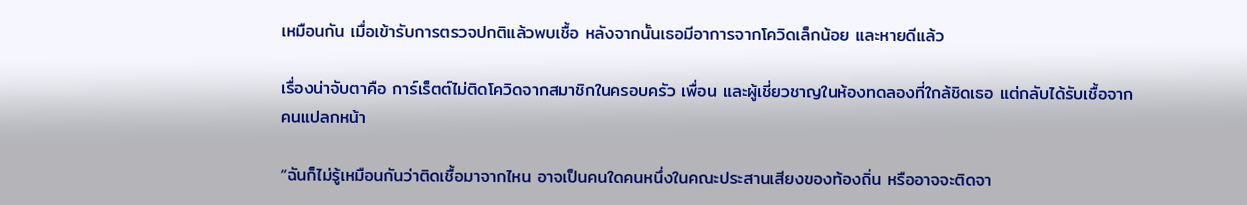เหมือนกัน เมื่อเข้ารับการตรวจปกติแล้วพบเชื้อ หลังจากนั้นเธอมีอาการจากโควิดเล็กน้อย และหายดีแล้ว

เรื่องน่าจับตาคือ การ์เร็ตต์ไม่ติดโควิดจากสมาชิกในครอบครัว เพื่อน และผู้เชี่ยวชาญในห้องทดลองที่ใกล้ชิดเธอ แต่กลับได้รับเชื้อจากคนแปลกหน้า

“ฉันก็ไม่รู้เหมือนกันว่าติดเชื้อมาจากไหน อาจเป็นคนใดคนหนึ่งในคณะประสานเสียงของท้องถิ่น หรืออาจจะติดจา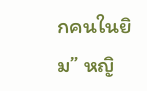กคนในยิม” หญิ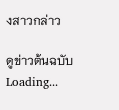งสาวกล่าว

ดูข่าวต้นฉบับ
Loading...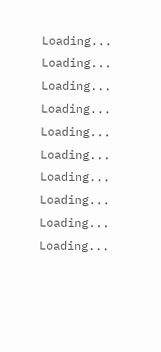Loading...
Loading...
Loading...
Loading...
Loading...
Loading...
Loading...
Loading...
Loading...
Loading...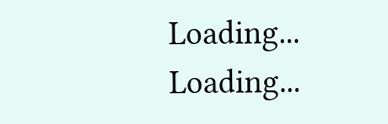Loading...
Loading...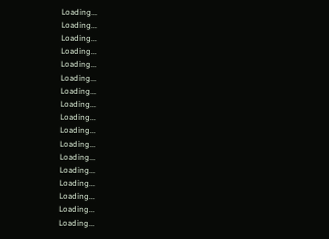Loading...
Loading...
Loading...
Loading...
Loading...
Loading...
Loading...
Loading...
Loading...
Loading...
Loading...
Loading...
Loading...
Loading...
Loading...
Loading...
Loading...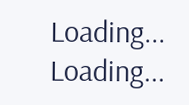Loading...
Loading...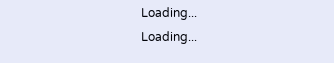Loading...
Loading...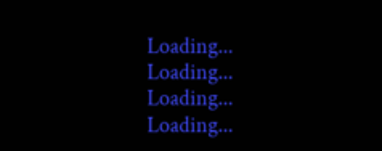Loading...
Loading...
Loading...
Loading...